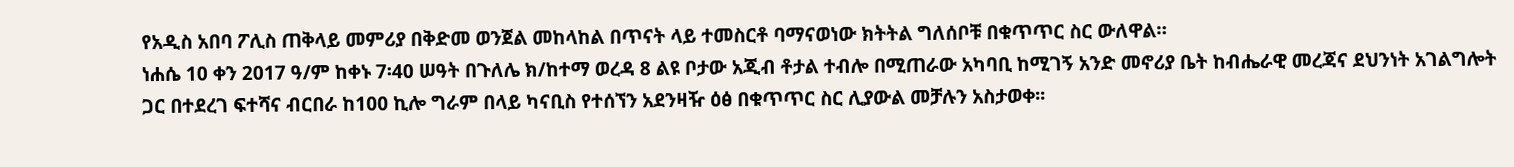የአዲስ አበባ ፖሊስ ጠቅላይ መምሪያ በቅድመ ወንጀል መከላከል በጥናት ላይ ተመስርቶ ባማናወነው ክትትል ግለሰቦቹ በቁጥጥር ስር ውለዋል።
ነሐሴ 10 ቀን 2017 ዓ/ም ከቀኑ 7፡40 ሠዓት በጉለሌ ክ/ከተማ ወረዳ 8 ልዩ ቦታው አጂብ ቶታል ተብሎ በሚጠራው አካባቢ ከሚገኝ አንድ መኖሪያ ቤት ከብሔራዊ መረጃና ደህንነት አገልግሎት ጋር በተደረገ ፍተሻና ብርበራ ከ100 ኪሎ ግራም በላይ ካናቢስ የተሰኘን አደንዛዥ ዕፅ በቁጥጥር ስር ሊያውል መቻሉን አስታወቀ፡፡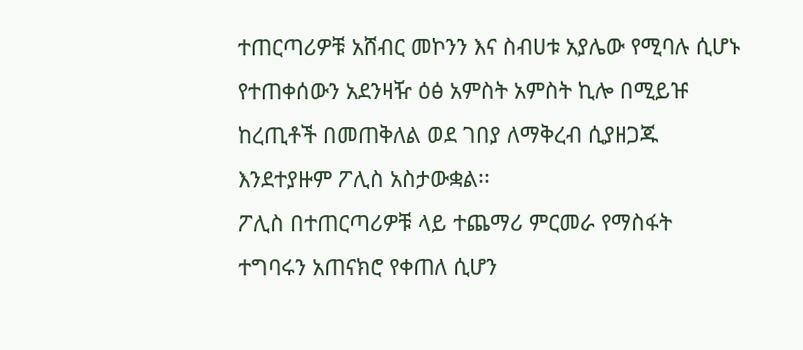ተጠርጣሪዎቹ አሸብር መኮንን እና ስብሀቱ አያሌው የሚባሉ ሲሆኑ የተጠቀሰውን አደንዛዥ ዕፅ አምስት አምስት ኪሎ በሚይዡ ከረጢቶች በመጠቅለል ወደ ገበያ ለማቅረብ ሲያዘጋጁ እንደተያዙም ፖሊስ አስታውቋል፡፡
ፖሊስ በተጠርጣሪዎቹ ላይ ተጨማሪ ምርመራ የማስፋት ተግባሩን አጠናክሮ የቀጠለ ሲሆን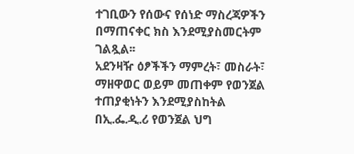ተገቢውን የሰውና የሰነድ ማስረጃዎችን በማጠናቀር ክስ እንደሚያስመርትም ገልጿል፡፡
አደንዛዥ ዕፆችችን ማምረት፣ መስራት፣ ማዘዋወር ወይም መጠቀም የወንጀል ተጠያቂነትን እንደሚያስከትል በኢ.ፌ.ዲ.ሪ የወንጀል ህግ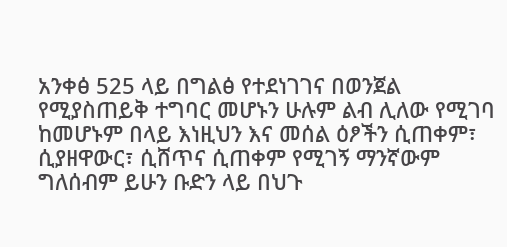አንቀፅ 525 ላይ በግልፅ የተደነገገና በወንጀል የሚያስጠይቅ ተግባር መሆኑን ሁሉም ልብ ሊለው የሚገባ ከመሆኑም በላይ እነዚህን እና መሰል ዕፆችን ሲጠቀም፣ ሲያዘዋውር፣ ሲሸጥና ሲጠቀም የሚገኝ ማንኛውም ግለሰብም ይሁን ቡድን ላይ በህጉ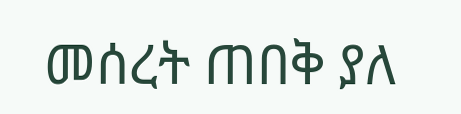መሰረት ጠበቅ ያለ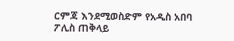ርምጃ እንደሚወስድም የአዲስ አበባ ፖሊስ ጠቅላይ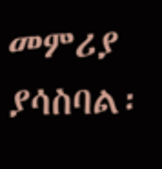መምሪያ ያሳስባል፡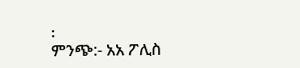፡
ምንጭ:- አአ ፖሊስ